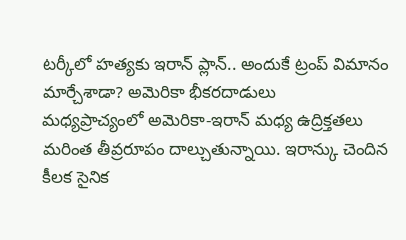టర్కీలో హత్యకు ఇరాన్ ప్లాన్.. అందుకే ట్రంప్ విమానం మార్చేశాడా? అమెరికా భీకరదాడులు
మధ్యప్రాచ్యంలో అమెరికా-ఇరాన్ మధ్య ఉద్రిక్తతలు మరింత తీవ్రరూపం దాల్చుతున్నాయి. ఇరాన్కు చెందిన కీలక సైనిక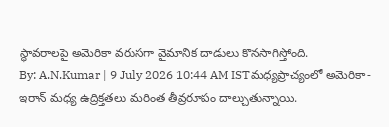స్థావరాలపై అమెరికా వరుసగా వైమానిక దాడులు కొనసాగిస్తోంది.
By: A.N.Kumar | 9 July 2026 10:44 AM ISTమధ్యప్రాచ్యంలో అమెరికా-ఇరాన్ మధ్య ఉద్రిక్తతలు మరింత తీవ్రరూపం దాల్చుతున్నాయి.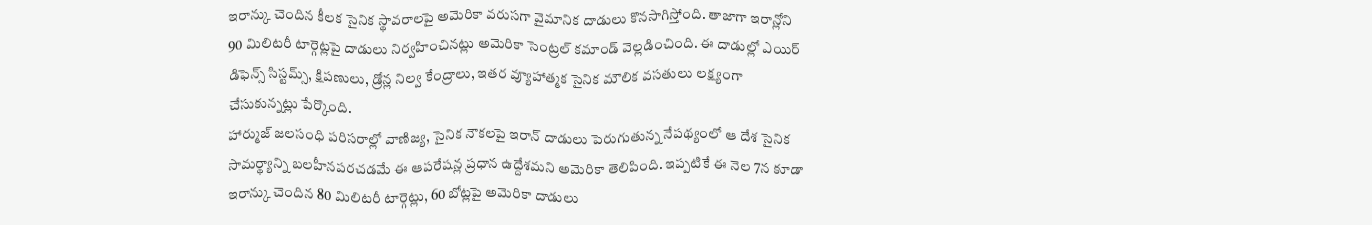ఇరాన్కు చెందిన కీలక సైనిక స్థావరాలపై అమెరికా వరుసగా వైమానిక దాడులు కొనసాగిస్తోంది. తాజాగా ఇరాన్లోని 90 మిలిటరీ టార్గెట్లపై దాడులు నిర్వహించినట్లు అమెరికా సెంట్రల్ కమాండ్ వెల్లడించింది. ఈ దాడుల్లో ఎయిర్ డిఫెన్స్ సిస్టమ్స్, క్షిపణులు, డ్రోన్ల నిల్వ కేంద్రాలు, ఇతర వ్యూహాత్మక సైనిక మౌలిక వసతులు లక్ష్యంగా చేసుకున్నట్లు పేర్కొంది.
హార్ముజ్ జలసంధి పరిసరాల్లో వాణిజ్య, సైనిక నౌకలపై ఇరాన్ దాడులు పెరుగుతున్న నేపథ్యంలో ఆ దేశ సైనిక సామర్థ్యాన్ని బలహీనపరచడమే ఈ ఆపరేషన్ల ప్రధాన ఉద్దేశమని అమెరికా తెలిపింది. ఇప్పటికే ఈ నెల 7న కూడా ఇరాన్కు చెందిన 80 మిలిటరీ టార్గెట్లు, 60 బోట్లపై అమెరికా దాడులు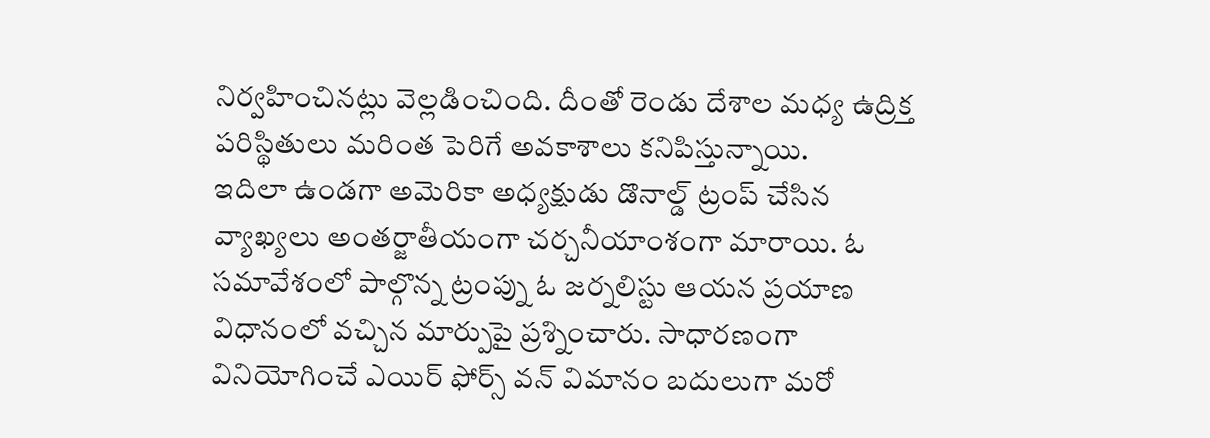నిర్వహించినట్లు వెల్లడించింది. దీంతో రెండు దేశాల మధ్య ఉద్రిక్త పరిస్థితులు మరింత పెరిగే అవకాశాలు కనిపిస్తున్నాయి.
ఇదిలా ఉండగా అమెరికా అధ్యక్షుడు డొనాల్డ్ ట్రంప్ చేసిన వ్యాఖ్యలు అంతర్జాతీయంగా చర్చనీయాంశంగా మారాయి. ఓ సమావేశంలో పాల్గొన్న ట్రంప్ను ఓ జర్నలిస్టు ఆయన ప్రయాణ విధానంలో వచ్చిన మార్పుపై ప్రశ్నించారు. సాధారణంగా వినియోగించే ఎయిర్ ఫోర్స్ వన్ విమానం బదులుగా మరో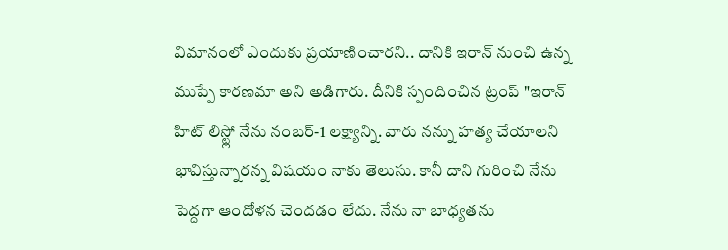విమానంలో ఎందుకు ప్రయాణించారని.. దానికి ఇరాన్ నుంచి ఉన్న ముప్పే కారణమా అని అడిగారు. దీనికి స్పందించిన ట్రంప్ "ఇరాన్ హిట్ లిస్ట్లో నేను నంబర్-1 లక్ష్యాన్ని. వారు నన్ను హత్య చేయాలని భావిస్తున్నారన్న విషయం నాకు తెలుసు. కానీ దాని గురించి నేను పెద్దగా ఆందోళన చెందడం లేదు. నేను నా బాధ్యతను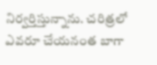నిర్వర్తిస్తున్నాను. చరిత్రలో ఎవరూ చేయనంత బాగా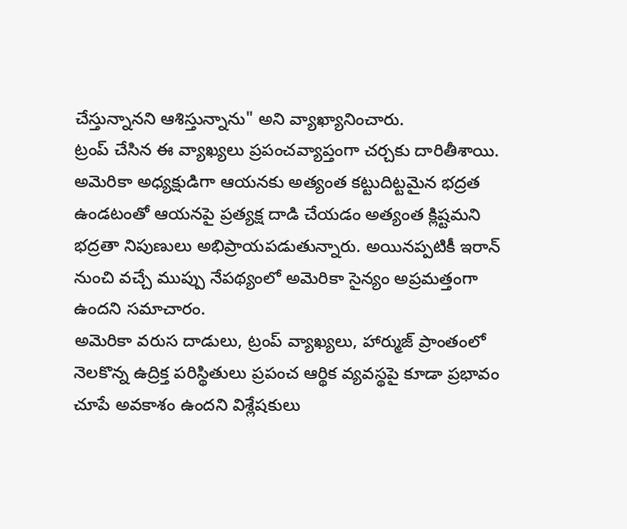చేస్తున్నానని ఆశిస్తున్నాను" అని వ్యాఖ్యానించారు.
ట్రంప్ చేసిన ఈ వ్యాఖ్యలు ప్రపంచవ్యాప్తంగా చర్చకు దారితీశాయి. అమెరికా అధ్యక్షుడిగా ఆయనకు అత్యంత కట్టుదిట్టమైన భద్రత ఉండటంతో ఆయనపై ప్రత్యక్ష దాడి చేయడం అత్యంత క్లిష్టమని భద్రతా నిపుణులు అభిప్రాయపడుతున్నారు. అయినప్పటికీ ఇరాన్ నుంచి వచ్చే ముప్పు నేపథ్యంలో అమెరికా సైన్యం అప్రమత్తంగా ఉందని సమాచారం.
అమెరికా వరుస దాడులు, ట్రంప్ వ్యాఖ్యలు, హార్ముజ్ ప్రాంతంలో నెలకొన్న ఉద్రిక్త పరిస్థితులు ప్రపంచ ఆర్థిక వ్యవస్థపై కూడా ప్రభావం చూపే అవకాశం ఉందని విశ్లేషకులు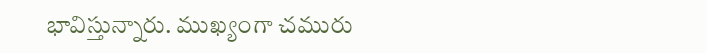భావిస్తున్నారు. ముఖ్యంగా చమురు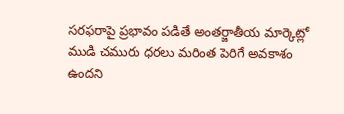సరఫరాపై ప్రభావం పడితే అంతర్జాతీయ మార్కెట్లో ముడి చమురు ధరలు మరింత పెరిగే అవకాశం ఉందని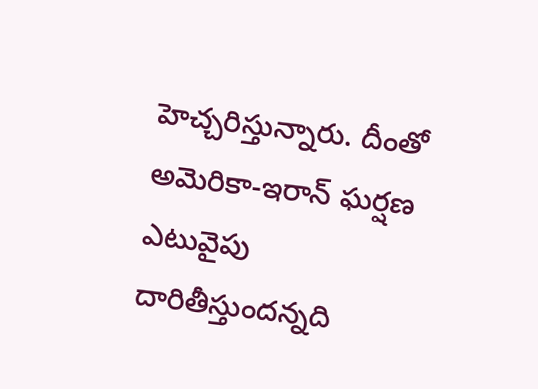హెచ్చరిస్తున్నారు. దీంతో అమెరికా-ఇరాన్ ఘర్షణ ఎటువైపు దారితీస్తుందన్నది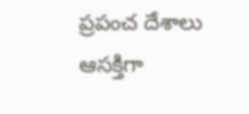ప్రపంచ దేశాలు ఆసక్తిగా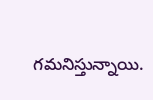గమనిస్తున్నాయి.